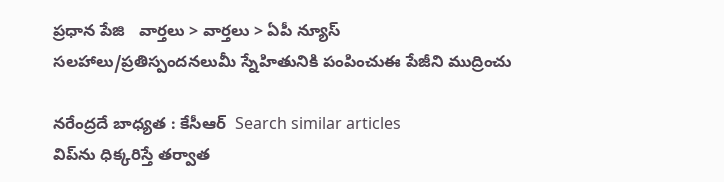ప్రధాన పేజి   వార్తలు > వార్తలు > ఏపీ న్యూస్
సలహాలు/ప్రతిస్పందనలుమీ స్నేహితునికి పంపించుఈ పేజీని ముద్రించు

నరేంద్రదే బాధ్యత : కేసీఆర్  Search similar articles
విప్‌ను ధిక్కరిస్తే తర్వాత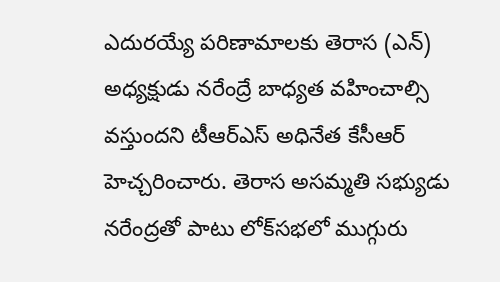ఎదురయ్యే పరిణామాలకు తెరాస (ఎన్) అధ్యక్షుడు నరేంద్రే బాధ్యత వహించాల్సి వస్తుందని టీఆర్‌ఎస్ అధినేత కేసీఆర్ హెచ్చరించారు. తెరాస అసమ్మతి సభ్యుడు నరేంద్రతో పాటు లోక్‌సభలో ముగ్గురు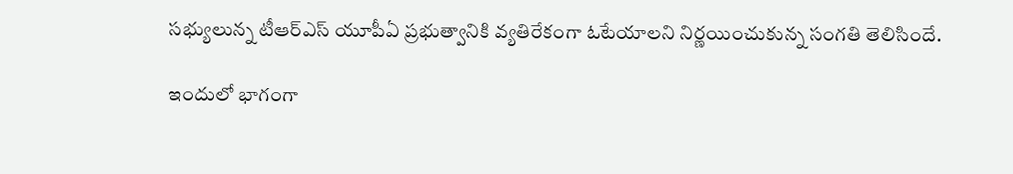సభ్యులున్న టీఆర్ఎస్ యూపీఏ ప్రభుత్వానికి వ్యతిరేకంగా ఓటేయాలని నిర్ణయించుకున్న సంగతి తెలిసిందే.

ఇందులో భాగంగా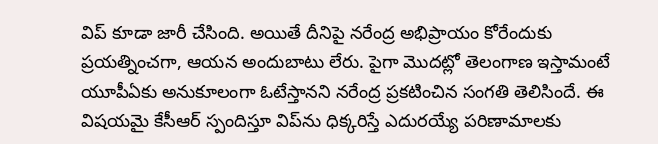విప్ కూడా జారీ చేసింది. అయితే దీనిపై నరేంద్ర అభిప్రాయం కోరేందుకు ప్రయత్నించగా, ఆయన అందుబాటు లేరు. పైగా మొదట్లో తెలంగాణ ఇస్తామంటే యూపీఏకు అనుకూలంగా ఓటేస్తానని నరేంద్ర ప్రకటించిన సంగతి తెలిసిందే. ఈ విషయమై కేసీఆర్ స్పందిస్తూ విప్‌ను ధిక్కరిస్తే ఎదురయ్యే పరిణామాలకు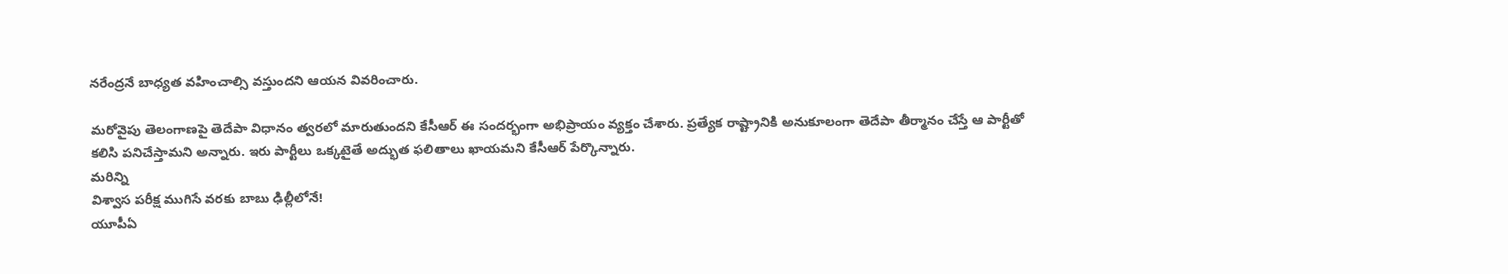నరేంద్రనే బాధ్యత వహించాల్సి వస్తుందని ఆయన వివరించారు.

మరోవైపు తెలంగాణపై తెదేపా విధానం త్వరలో మారుతుందని కేసీఆర్ ఈ సందర్భంగా అభిప్రాయం వ్యక్తం చేశారు. ప్రత్యేక రాష్ట్రానికి అనుకూలంగా తెదేపా తీర్మానం చేస్తే ఆ పార్టీతో కలిసి పనిచేస్తామని అన్నారు. ఇరు పార్టీలు ఒక్కటైతే అద్భుత ఫలితాలు ఖాయమని కేసీఆర్ పేర్కొన్నారు.
మరిన్ని
విశ్వాస పరీక్ష ముగిసే వరకు బాబు ఢిల్లీలోనే!
యూపీఏ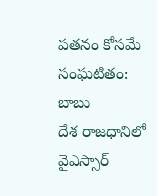పతనం కోసమే సంఘటితం: బాబు
దేశ రాజధానిలో వైఎస్సార్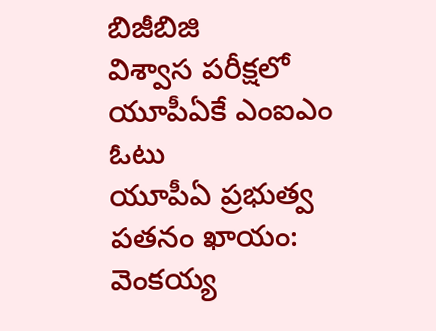బిజీబిజి
విశ్వాస పరీక్షలో యూపీఏకే ఎంఐఎం ఓటు
యూపీఏ ప్రభుత్వ పతనం ఖాయం: వెంకయ్య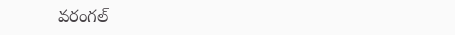వరంగల్‌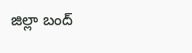జిల్లా బంద్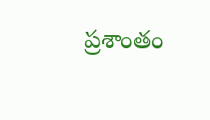ప్రశాంతం